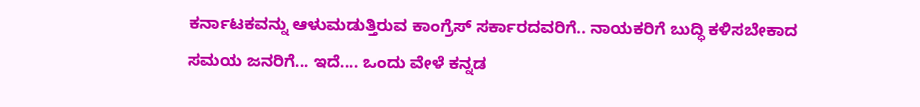ಕರ್ನಾಟಕವನ್ನು ಆಳುಮಡುತ್ತಿರುವ ಕಾಂಗ್ರೆಸ್ ಸರ್ಕಾರದವರಿಗೆ.. ನಾಯಕರಿಗೆ ಬುದ್ಧಿ ಕಳಿಸಬೇಕಾದ ಸಮಯ ಜನರಿಗೆ... ಇದೆ.... ಒಂದು ವೇಳೆ ಕನ್ನಡ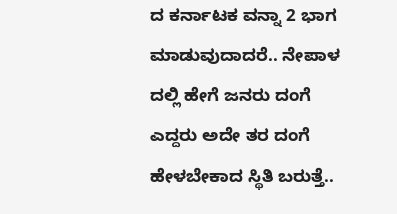ದ ಕರ್ನಾಟಕ ವನ್ನಾ 2 ಭಾಗ ಮಾಡುವುದಾದರೆ.. ನೇಪಾಳ ದಲ್ಲಿ ಹೇಗೆ ಜನರು ದಂಗೆ ಎದ್ದರು ಅದೇ ತರ ದಂಗೆ ಹೇಳಬೇಕಾದ ಸ್ಥಿತಿ ಬರುತ್ತೆ..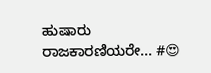ಹುಷಾರು ರಾಜಕಾರಣಿಯರೇ... #😍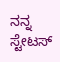ನನ್ನ ಸ್ಟೇಟಸ್